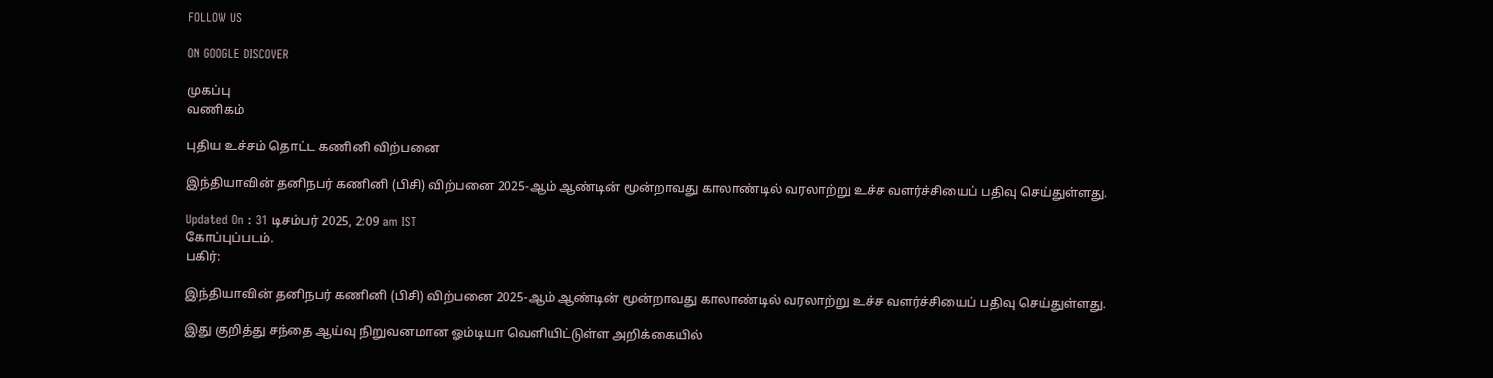FOLLOW US

ON GOOGLE DISCOVER

முகப்பு
வணிகம்

புதிய உச்சம் தொட்ட கணினி விற்பனை

இந்தியாவின் தனிநபர் கணினி (பிசி) விற்பனை 2025-ஆம் ஆண்டின் மூன்றாவது காலாண்டில் வரலாற்று உச்ச வளர்ச்சியைப் பதிவு செய்துள்ளது.

Updated On : 31 டிசம்பர் 2025, 2:09 am IST
கோப்புப்படம்.
பகிர்:

இந்தியாவின் தனிநபர் கணினி (பிசி) விற்பனை 2025-ஆம் ஆண்டின் மூன்றாவது காலாண்டில் வரலாற்று உச்ச வளர்ச்சியைப் பதிவு செய்துள்ளது.

இது குறித்து சந்தை ஆய்வு நிறுவனமான ஓம்டியா வெளியிட்டுள்ள அறிக்கையில்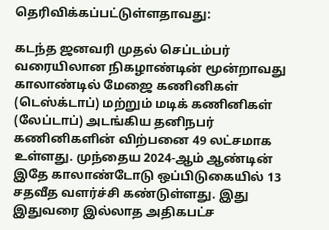தெரிவிக்கப்பட்டுள்ளதாவது:

கடந்த ஜனவரி முதல் செப்டம்பர் வரையிலான நிகழாண்டின் மூன்றாவது காலாண்டில் மேஜை கணினிகள் (டெஸ்க்டாப்) மற்றும் மடிக் கணினிகள் (லேப்டாப்) அடங்கிய தனிநபர் கணினிகளின் விற்பனை 49 லட்சமாக உள்ளது. முந்தைய 2024-ஆம் ஆண்டின் இதே காலாண்டோடு ஒப்பிடுகையில் 13 சதவீத வளர்ச்சி கண்டுள்ளது. இது இதுவரை இல்லாத அதிகபட்ச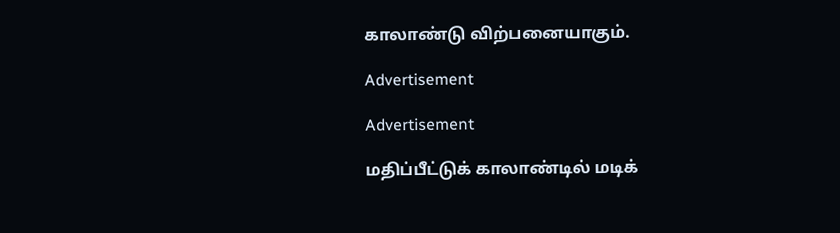காலாண்டு விற்பனையாகும்.

Advertisement

Advertisement

மதிப்பீட்டுக் காலாண்டில் மடிக்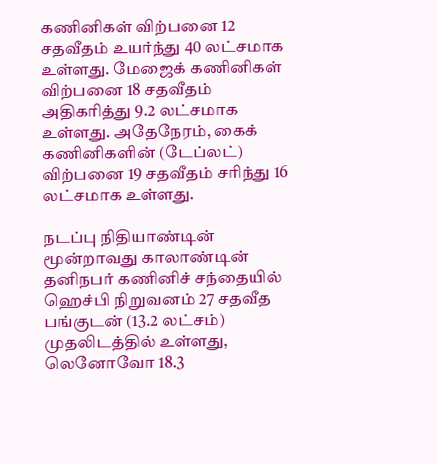கணினிகள் விற்பனை 12 சதவீதம் உயர்ந்து 40 லட்சமாக உள்ளது. மேஜைக் கணினிகள் விற்பனை 18 சதவீதம் அதிகரித்து 9.2 லட்சமாக உள்ளது. அதேநேரம், கைக் கணினிகளின் (டேப்லட்) விற்பனை 19 சதவீதம் சரிந்து 16 லட்சமாக உள்ளது.

நடப்பு நிதியாண்டின் மூன்றாவது காலாண்டின் தனிநபர் கணினிச் சந்தையில் ஹெச்பி நிறுவனம் 27 சதவீத பங்குடன் (13.2 லட்சம்) முதலிடத்தில் உள்ளது, லெனோவோ 18.3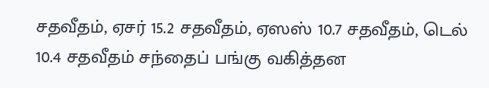சதவீதம், ஏசர் 15.2 சதவீதம், ஏஸஸ் 10.7 சதவீதம், டெல் 10.4 சதவீதம் சந்தைப் பங்கு வகித்தன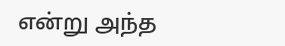என்று அந்த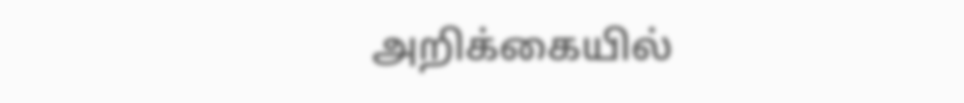அறிக்கையில்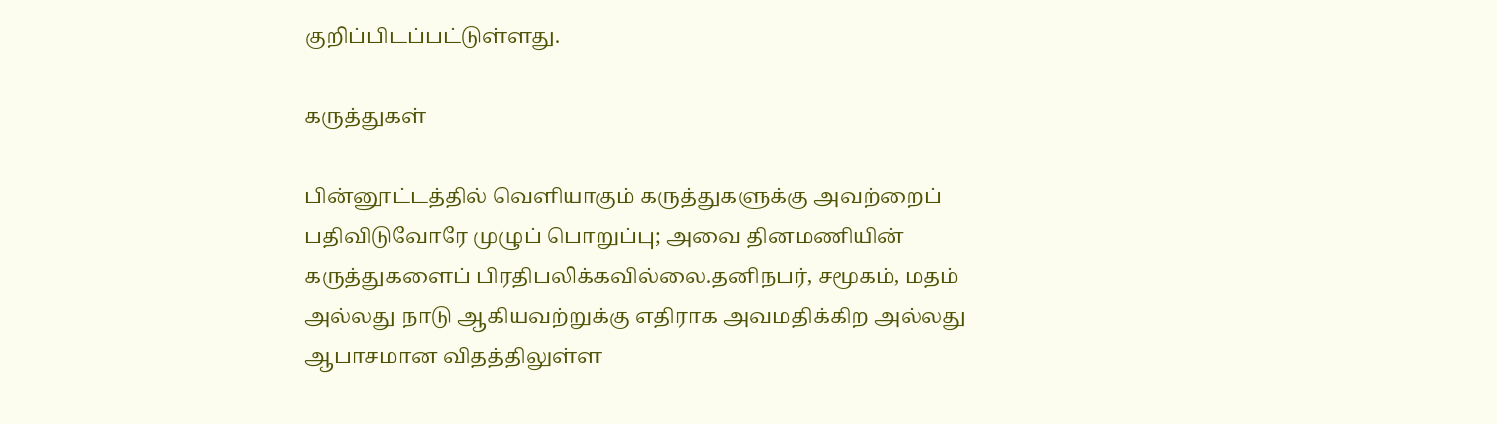குறிப்பிடப்பட்டுள்ளது.

கருத்துகள்

பின்னூட்டத்தில் வெளியாகும் கருத்துகளுக்கு அவற்றைப் பதிவிடுவோரே முழுப் பொறுப்பு; அவை தினமணியின் கருத்துகளைப் பிரதிபலிக்கவில்லை.தனிநபர், சமூகம், மதம் அல்லது நாடு ஆகியவற்றுக்கு எதிராக அவமதிக்கிற அல்லது ஆபாசமான விதத்திலுள்ள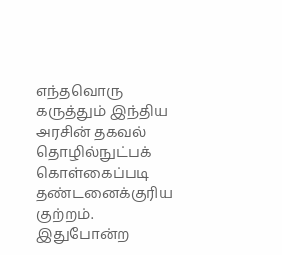எந்தவொரு கருத்தும் இந்திய அரசின் தகவல் தொழில்நுட்பக் கொள்கைப்படி தண்டனைக்குரிய குற்றம். இதுபோன்ற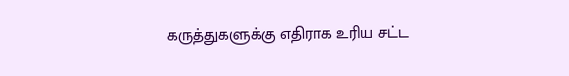கருத்துகளுக்கு எதிராக உரிய சட்ட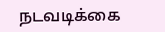நடவடிக்கை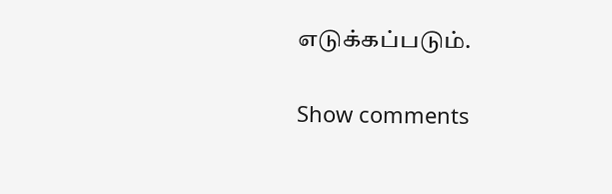எடுக்கப்படும்.

Show comments